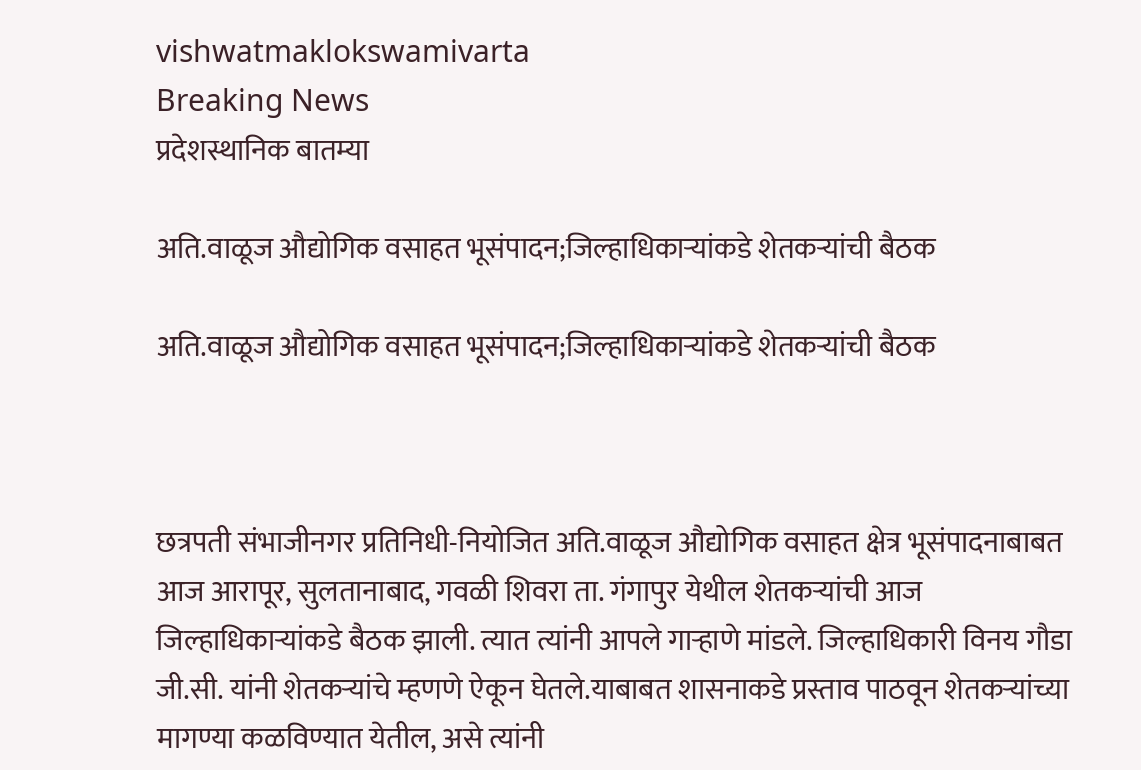vishwatmaklokswamivarta
Breaking News
प्रदेशस्थानिक बातम्या

अति.वाळूज औद्योगिक वसाहत भूसंपादन;जिल्हाधिकाऱ्यांकडे शेतकऱ्यांची बैठक

अति.वाळूज औद्योगिक वसाहत भूसंपादन;जिल्हाधिकाऱ्यांकडे शेतकऱ्यांची बैठक



छत्रपती संभाजीनगर प्रतिनिधी-नियोजित अति.वाळूज औद्योगिक वसाहत क्षेत्र भूसंपादनाबाबत आज आरापूर, सुलतानाबाद, गवळी शिवरा ता. गंगापुर येथील शेतकऱ्यांची आज जिल्हाधिकाऱ्यांकडे बैठक झाली. त्यात त्यांनी आपले गाऱ्हाणे मांडले. जिल्हाधिकारी विनय गौडा जी.सी. यांनी शेतकऱ्यांचे म्हणणे ऐकून घेतले.याबाबत शासनाकडे प्रस्ताव पाठवून शेतकऱ्यांच्या मागण्या कळविण्यात येतील, असे त्यांनी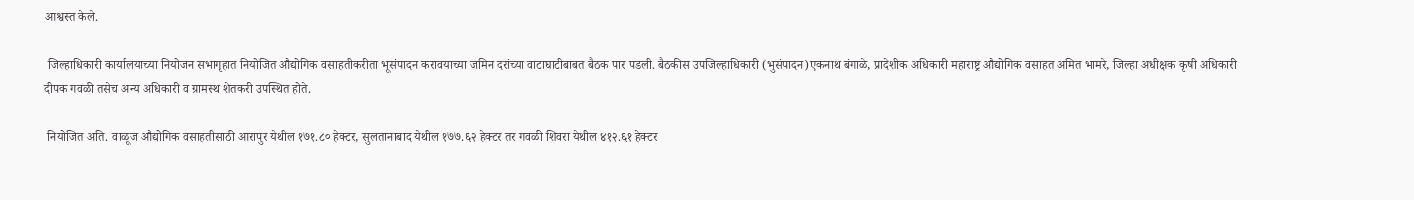आश्वस्त केले.

 जिल्हाधिकारी कार्यालयाच्या नियोजन सभागृहात नियोजित औद्योगिक वसाहतीकरीता भूसंपादन करावयाच्या जमिन दरांच्या वाटाघाटीबाबत बैठक पार पडली. बैठकीस उपजिल्हाधिकारी (भुसंपादन)एकनाथ बंगाळे, प्रादेशीक अधिकारी महाराष्ट्र औद्योगिक वसाहत अमित भामरे, जिल्हा अधीक्षक कृषी अधिकारी दीपक गवळी तसेच अन्य अधिकारी व ग्रामस्थ शेतकरी उपस्थित होते.

 नियोजित अति. वाळूज औद्योगिक वसाहतीसाठी आरापुर येथील १७१.८० हेक्टर, सुलतानाबाद येथील १७७.६२ हेक्टर तर गवळी शिवरा येथील ४१२.६१ हेक्टर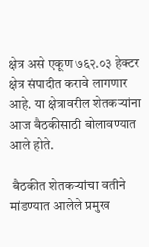क्षेत्र असे एकूण ७६२.०३ हेक्टर क्षेत्र संपादीत करावे लागणार आहे. या क्षेत्रावरील शेतकऱ्यांना आज बैठकीसाठी बोलावण्यात आले होते.

 बैठकीत शेतकऱ्यांचा वतीने मांडण्यात आलेले प्रमुख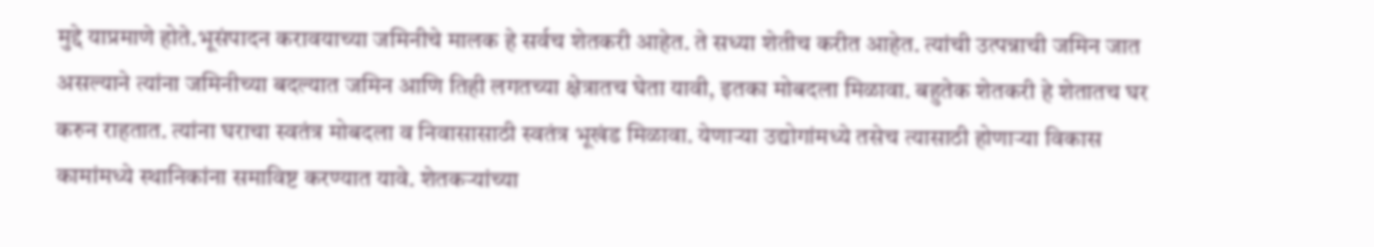मुद्दे याप्रमाणे होते.भूसंपादन करावयाच्या जमिनीचे मालक हे सर्वच शेतकरी आहेत. ते सध्या शेतीच करीत आहेत. त्यांची उत्पन्नाची जमिन जात असल्याने त्यांना जमिनीच्या बदल्यात जमिन आणि तिही लगतच्या क्षेत्रातच घेता यावी, इतका मोबदला मिळावा. बहुतेक शेतकरी हे शेतातच घर करुन राहतात. त्यांना घराचा स्वतंत्र मोबदला व निवासासाठी स्वतंत्र भूखंड मिळावा. येणाऱ्या उद्योगांमध्ये तसेच त्यासाठी होणाऱ्या विकास कामांमध्ये स्थानिकांना समाविष्ट करण्यात यावे. शेतकऱ्यांच्या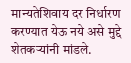मान्यतेशिवाय दर निर्धारण करण्यात येऊ नये असे मुद्दे शेतकऱ्यांनी मांडले.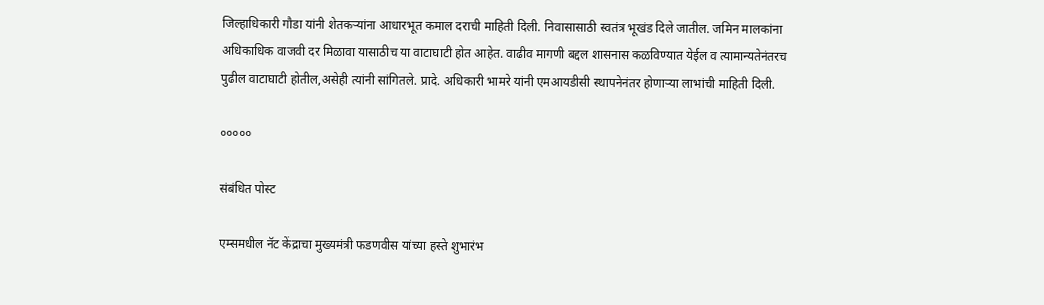जिल्हाधिकारी गौडा यांनी शेतकऱ्यांना आधारभूत कमाल दराची माहिती दिली. निवासासाठी स्वतंत्र भूखंड दिले जातील. जमिन मालकांना अधिकाधिक वाजवी दर मिळावा यासाठीच या वाटाघाटी होत आहेत. वाढीव मागणी बद्दल शासनास कळविण्यात येईल व त्यामान्यतेनंतरच पुढील वाटाघाटी होतील,असेही त्यांनी सांगितले. प्रादे. अधिकारी भामरे यांनी एमआयडीसी स्थापनेनंतर होणाऱ्या लाभांची माहिती दिली.

०००००

संबंधित पोस्ट

एम्समधील नॅट केंद्राचा मुख्यमंत्री फडणवीस यांच्या हस्ते शुभारंभ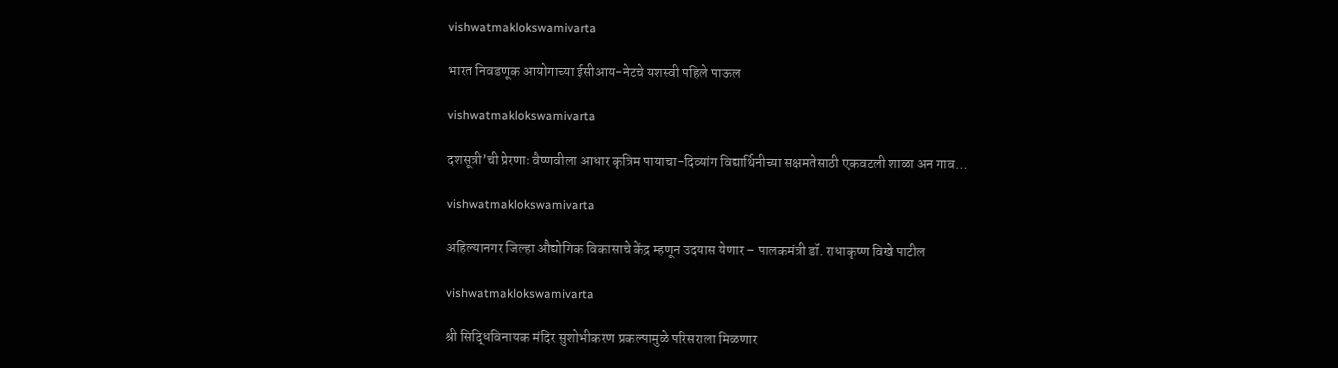vishwatmaklokswamivarta

भारत निवडणूक आयोगाच्या ईसीआय-नेटचे यशस्वी पहिले पाऊल

vishwatmaklokswamivarta

दशसूत्री’ची प्रेरणाः वैष्णवीला आधार कृत्रिम पायाचा-दिव्यांग विद्यार्थिनीच्या सक्षमतेसाठी एकवटली शाळा अन गाव…

vishwatmaklokswamivarta

अहिल्यानगर जिल्हा औद्योगिक विकासाचे केंद्र म्हणून उदयास येणार – पालकमंत्री डॉ. राधाकृष्ण विखे पाटील

vishwatmaklokswamivarta

श्री सिद्धिविनायक मंदिर सुशोभीकरण प्रकल्पामुळे परिसराला मिळणार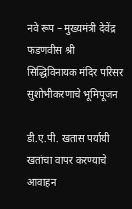नवे रूप – मुख्यमंत्री देवेंद्र फडणवीस श्री सिद्धिविनायक मंदिर परिसर सुशोभीकरणाचे भूमिपूजन

डी.ए.पी. खतास पर्यायी खतांचा वापर करण्याचे आवाहन